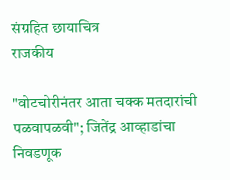संग्रहित छायाचित्र
राजकीय

"वोटचोरीनंतर आता चक्क मतदारांची पळवापळवी"; जितेंद्र आव्हाडांचा निवडणूक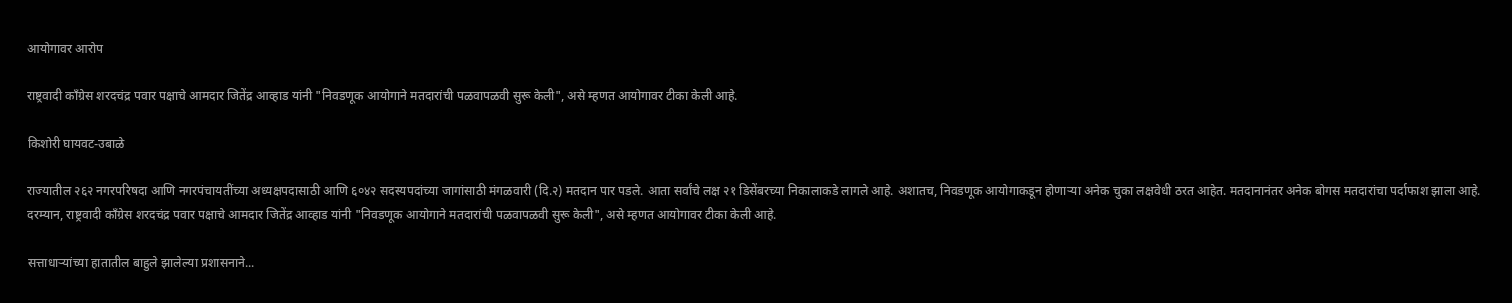आयोगावर आरोप

राष्ट्रवादी काँग्रेस शरदचंद्र पवार पक्षाचे आमदार जितेंद्र आव्हाड यांनी "निवडणूक आयोगाने मतदारांची पळवापळवी सुरू केली", असे म्हणत आयोगावर टीका केली आहे.

किशोरी घायवट-उबाळे

राज्यातील २६२ नगरपरिषदा आणि नगरपंचायतींच्या अध्यक्षपदासाठी आणि ६०४२ सदस्यपदांच्या जागांसाठी मंगळवारी (दि.२) मतदान पार पडले. आता सर्वांचे लक्ष २१ डिसेंबरच्या निकालाकडे लागले आहे. अशातच, निवडणूक आयोगाकडून होणाऱ्या अनेक चुका लक्षवेधी ठरत आहेत. मतदानानंतर अनेक बोगस मतदारांचा पर्दाफाश झाला आहे. दरम्यान, राष्ट्रवादी काँग्रेस शरदचंद्र पवार पक्षाचे आमदार जितेंद्र आव्हाड यांनी "निवडणूक आयोगाने मतदारांची पळवापळवी सुरू केली", असे म्हणत आयोगावर टीका केली आहे.

सत्ताधाऱ्यांच्या हातातील बाहुले झालेल्या प्रशासनाने...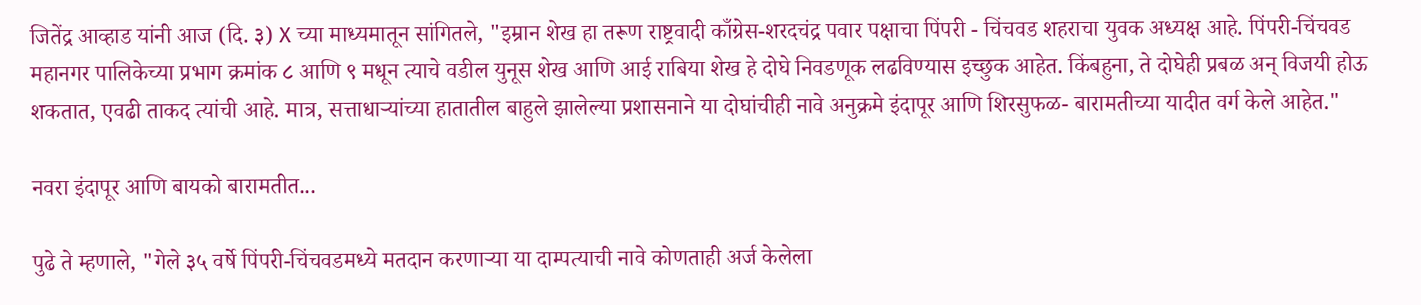जितेंद्र आव्हाड यांनी आज (दि. ३) X च्या माध्यमातून सांगितले, "इम्रान शेख हा तरूण राष्ट्रवादी काँग्रेस-शरदचंद्र पवार पक्षाचा पिंपरी - चिंचवड शहराचा युवक अध्यक्ष आहे. पिंपरी-चिंचवड महानगर पालिकेच्या प्रभाग क्रमांक ८ आणि ९ मधून त्याचे वडील युनूस शेख आणि आई राबिया शेख हे दोघे निवडणूक लढविण्यास इच्छुक आहेत. किंबहुना, ते दोघेही प्रबळ अन् विजयी होऊ शकतात, एवढी ताकद त्यांची आहे. मात्र, सत्ताधाऱ्यांच्या हातातील बाहुले झालेल्या प्रशासनाने या दोघांचीही नावे अनुक्रमे इंदापूर आणि शिरसुफळ- बारामतीच्या यादीत वर्ग केले आहेत."

नवरा इंदापूर आणि बायको बारामतीत...

पुढे ते म्हणाले, "गेले ३५ वर्षे पिंपरी-चिंचवडमध्ये मतदान करणाऱ्या या दाम्पत्याची नावे कोणताही अर्ज केलेला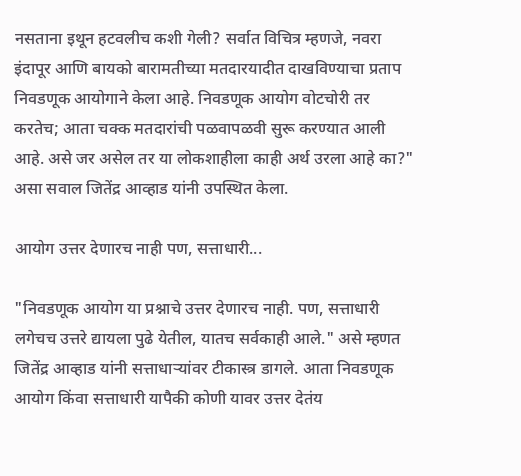नसताना इथून हटवलीच कशी गेली? सर्वात विचित्र म्हणजे, नवरा इंदापूर आणि बायको बारामतीच्या मतदारयादीत दाखविण्याचा प्रताप निवडणूक आयोगाने केला आहे. निवडणूक आयोग वोटचोरी तर करतेच; आता चक्क मतदारांची पळवापळवी सुरू करण्यात आली आहे. असे जर असेल तर या लोकशाहीला काही अर्थ उरला आहे का?" असा सवाल जितेंद्र आव्हाड यांनी उपस्थित केला.

आयोग उत्तर देणारच नाही पण, सत्ताधारी...

"निवडणूक आयोग या प्रश्नाचे उत्तर देणारच नाही. पण, सत्ताधारी लगेचच उत्तरे द्यायला पुढे येतील, यातच सर्वकाही आले." असे म्हणत जितेंद्र आव्हाड यांनी सत्ताधाऱ्यांवर टीकास्त्र डागले. आता निवडणूक आयोग किंवा सत्ताधारी यापैकी कोणी यावर उत्तर देतंय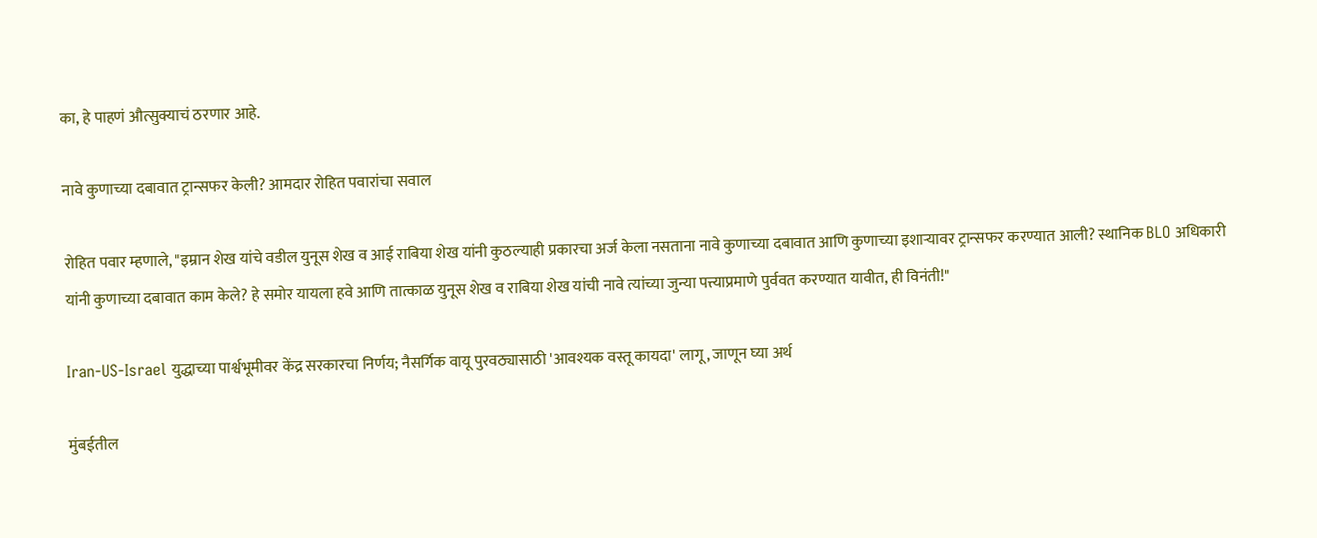का, हे पाहणं औत्सुक्याचं ठरणार आहे.

नावे कुणाच्या दबावात ट्रान्सफर केली? आमदार रोहित पवारांचा सवाल

रोहित पवार म्हणाले, "इम्रान शेख यांचे वडील युनूस शेख व आई राबिया शेख यांनी कुठल्याही प्रकारचा अर्ज केला नसताना नावे कुणाच्या दबावात आणि कुणाच्या इशाऱ्यावर ट्रान्सफर करण्यात आली? स्थानिक BLO अधिकारी यांनी कुणाच्या दबावात काम केले? हे समोर यायला हवे आणि तात्काळ युनूस शेख व राबिया शेख यांची नावे त्यांच्या जुन्या पत्त्याप्रमाणे पुर्ववत करण्यात यावीत, ही विनंती!"

Iran-US-Israel युद्धाच्या पार्श्वभूमीवर केंद्र सरकारचा निर्णय; नैसर्गिक वायू पुरवठ्यासाठी 'आवश्यक वस्तू कायदा' लागू, जाणून घ्या अर्थ

मुंबईतील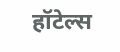हॉटेल्स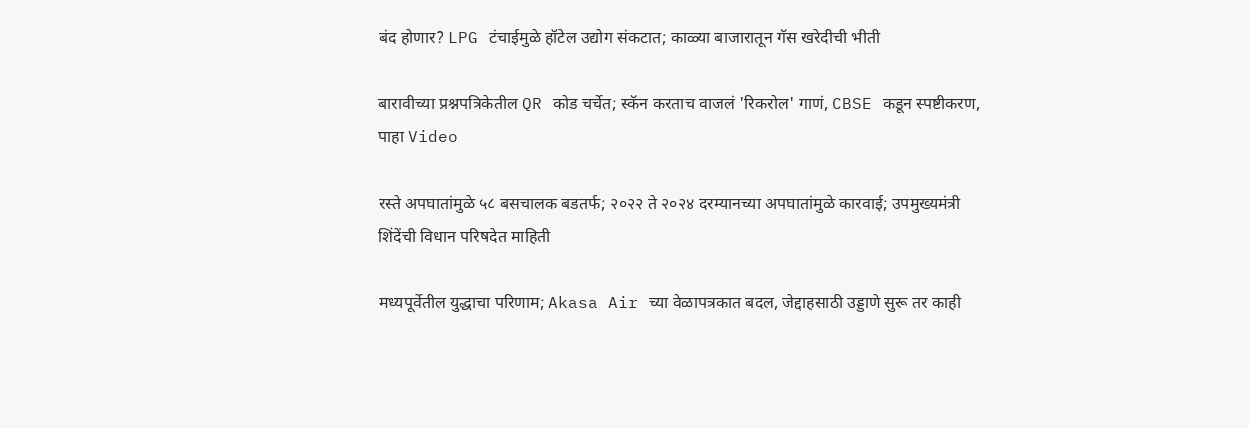बंद होणार? LPG टंचाईमुळे हॉटेल उद्योग संकटात; काळ्या बाजारातून गॅस खरेदीची भीती

बारावीच्या प्रश्नपत्रिकेतील QR कोड चर्चेत; स्कॅन करताच वाजलं 'रिकरोल' गाणं, CBSE कडून स्पष्टीकरण, पाहा Video

रस्ते अपघातांमुळे ५८ बसचालक बडतर्फ; २०२२ ते २०२४ दरम्यानच्या अपघातांमुळे कारवाई; उपमुख्यमंत्री शिंदेंची विधान परिषदेत माहिती

मध्यपूर्वेतील युद्धाचा परिणाम; Akasa Air च्या वेळापत्रकात बदल, जेद्दाहसाठी उड्डाणे सुरू तर काही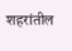शहरांतील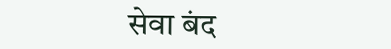सेवा बंद